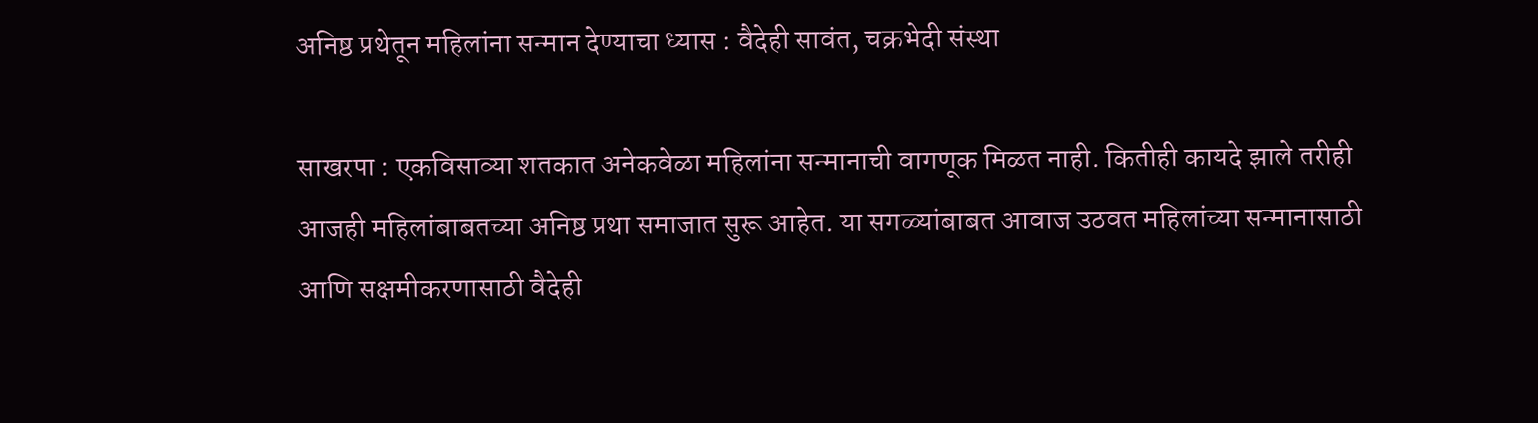अनिष्ठ प्रथेतून महिलांना सन्मान देण्याचा ध्यास : वैदेही सावंत, चक्रभेदी संस्था

साखरपा : एकविसाव्या शतकात अनेकवेळा महिलांना सन्मानाची वागणूक मिळत नाही. कितीही कायदे झाले तरीही आजही महिलांबाबतच्या अनिष्ठ प्रथा समाजात सुरू आहेत. या सगळ्यांबाबत आवाज उठवत महिलांच्या सन्मानासाठी आणि सक्षमीकरणासाठी वैदेही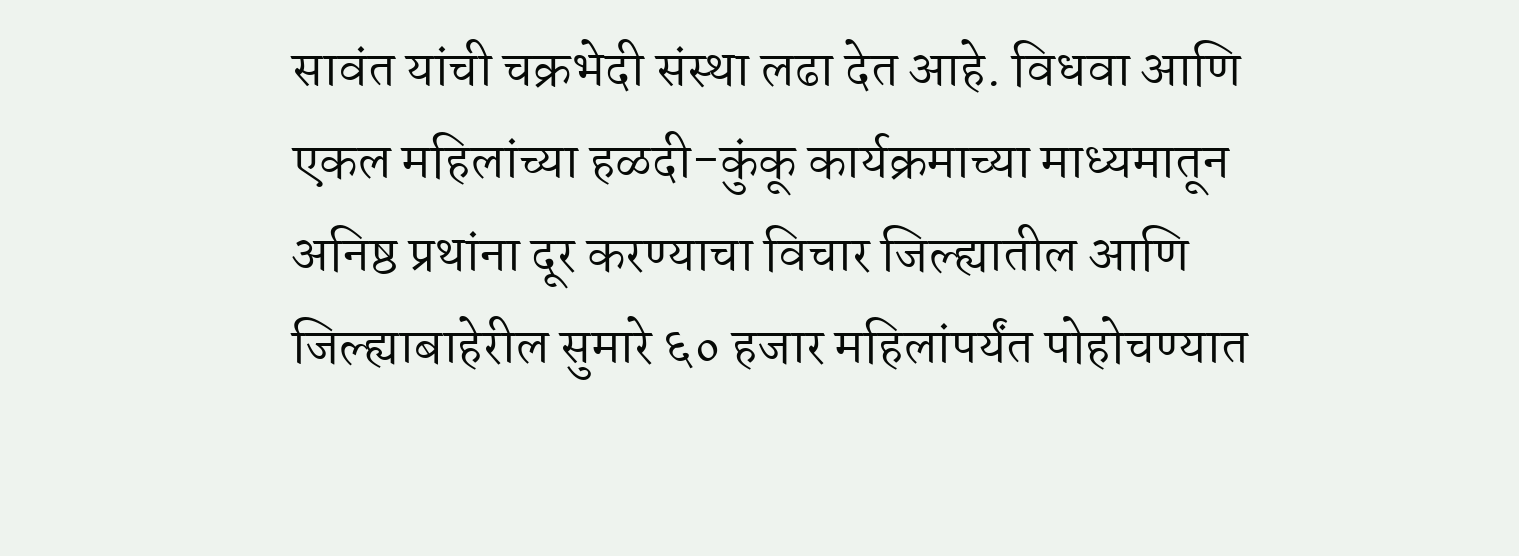सावंत यांची चक्रभेदी संस्था लढा देत आहे. विधवा आणि एकल महिलांच्या हळदी-कुंकू कार्यक्रमाच्या माध्यमातून अनिष्ठ प्रथांना दूर करण्याचा विचार जिल्ह्यातील आणि जिल्ह्याबाहेरील सुमारे ६० हजार महिलांपर्यंत पोहोचण्यात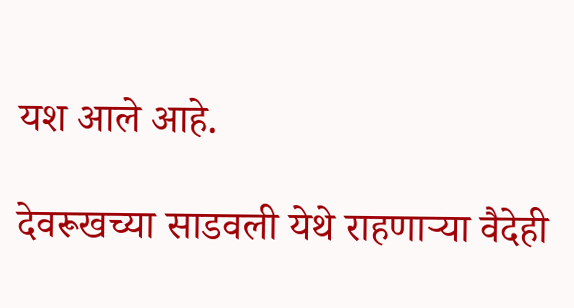यश आले आहे.

देवरूखच्या साडवली येथे राहणाऱ्या वैदेही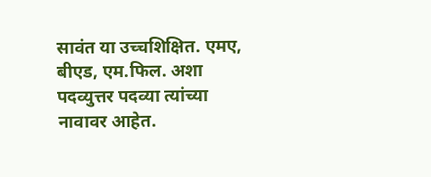सावंत या उच्चशिक्षित. एमए, बीएड, एम.फिल. अशा पदव्युत्तर पदव्या त्यांच्या नावावर आहेत.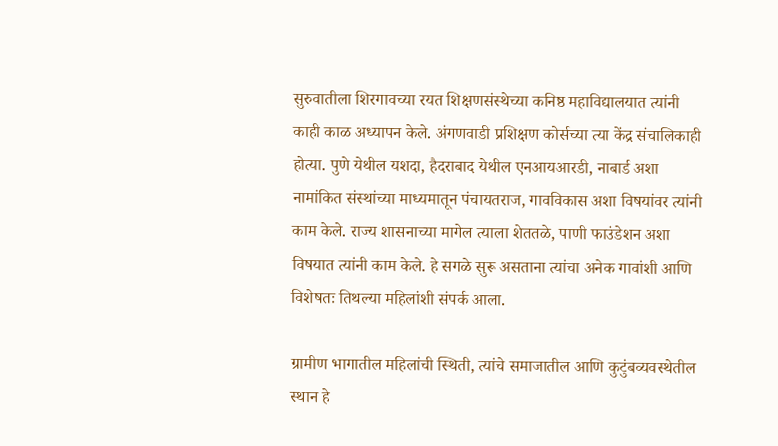सुरुवातीला शिरगावच्या रयत शिक्षणसंस्थेच्या कनिष्ठ महाविद्यालयात त्यांनी काही काळ अध्यापन केले. अंगणवाडी प्रशिक्षण कोर्सच्या त्या केंद्र संचालिकाही होत्या. पुणे येथील यशदा, हैदराबाद येथील एनआयआरडी, नाबार्ड अशा नामांकित संस्थांच्या माध्यमातून पंचायतराज, गावविकास अशा विषयांवर त्यांनी काम केले. राज्य शासनाच्या मागेल त्याला शेततळे, पाणी फाउंडेशन अशा विषयात त्यांनी काम केले. हे सगळे सुरू असताना त्यांचा अनेक गावांशी आणि विशेषतः तिथल्या महिलांशी संपर्क आला.

ग्रामीण भागातील महिलांची स्थिती, त्यांचे समाजातील आणि कुटुंबव्यवस्थेतील स्थान हे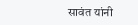सावंत यांनी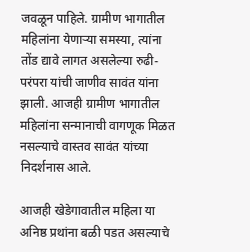जवळून पाहिले. ग्रामीण भागातील महिलांना येणाऱ्या समस्या, त्यांना तोंड द्यावे लागत असलेल्या रुढी-परंपरा यांची जाणीव सावंत यांना झाली. आजही ग्रामीण भागातील महिलांना सन्मानाची वागणूक मिळत नसल्याचे वास्तव सावंत यांच्या निदर्शनास आले.

आजही खेडेगावातील महिला या अनिष्ठ प्रथांना बळी पडत असल्याचे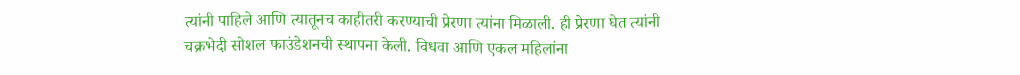त्यांनी पाहिले आणि त्यातूनच काहीतरी करण्याची प्रेरणा त्यांना मिळाली. ही प्रेरणा घेत त्यांनी चक्रभेदी सोशल फाउंडेशनची स्थापना केली. विधवा आणि एकल महिलांना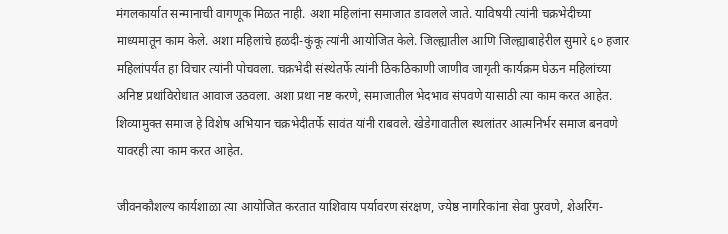मंगलकार्यात सन्मानाची वागणूक मिळत नाही. अशा महिलांना समाजात डावलले जाते. याविषयी त्यांनी चक्रभेदीच्या माध्यमातून काम केले. अशा महिलांचे हळदी-कुंकू त्यांनी आयोजित केले. जिल्ह्यातील आणि जिल्ह्याबाहेरील सुमारे ६० हजार महिलांपर्यंत हा विचार त्यांनी पोचवला. चक्रभेदी संस्थेतर्फे त्यांनी ठिकठिकाणी जाणीव जागृती कार्यक्रम घेऊन महिलांच्या अनिष्ट प्रथांविरोधात आवाज उठवला. अशा प्रथा नष्ट करणे, समाजातील भेदभाव संपवणे यासाठी त्या काम करत आहेत. शिव्यामुक्त समाज हे विशेष अभियान चक्रभेदीतर्फे सावंत यांनी राबवले. खेडेगावातील स्थलांतर आत्मनिर्भर समाज बनवणे यावरही त्या काम करत आहेत.

जीवनकौशल्य कार्यशाळा त्या आयोजित करतात याशिवाय पर्यावरण संरक्षण, ज्येष्ठ नागरिकांना सेवा पुरवणे, शेअरिंग-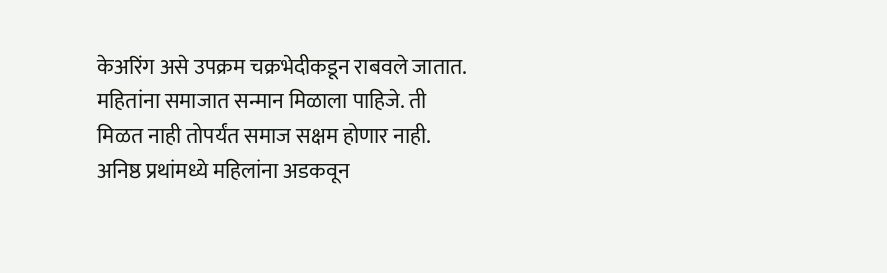केअरिंग असे उपक्रम चक्रभेदीकडून राबवले जातात. महितांना समाजात सन्मान मिळाला पाहिजे. ती मिळत नाही तोपर्यंत समाज सक्षम होणार नाही. अनिष्ठ प्रथांमध्ये महिलांना अडकवून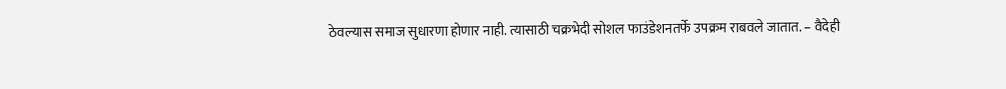ठेवल्यास समाज सुधारणा होणार नाही. त्यासाठी चक्रभेदी सोशल फाउंडेशनतर्फे उपक्रम राबवले जातात. – वैदेही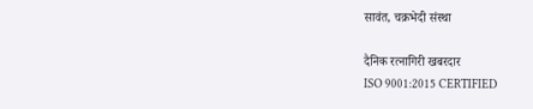सावंत, चक्रभेदी संस्था

दैनिक रत्नागिरी खबरदार
ISO 9001:2015 CERTIFIED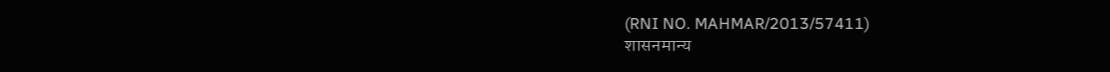(RNI NO. MAHMAR/2013/57411)
शासनमान्य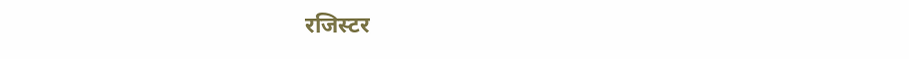रजिस्टर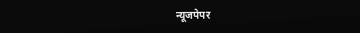न्यूजपेपर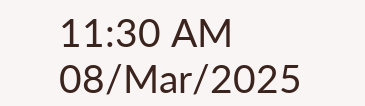11:30 AM 08/Mar/2025